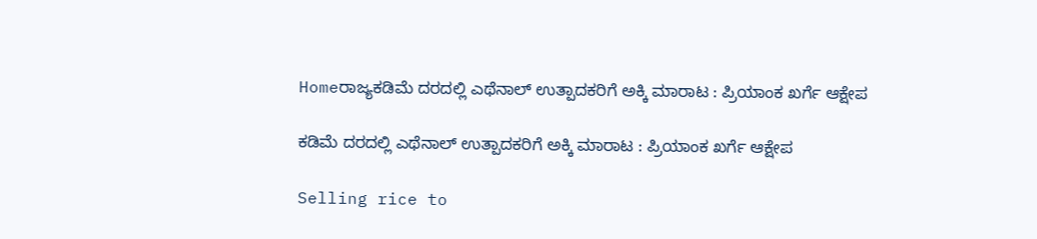Homeರಾಜ್ಯಕಡಿಮೆ ದರದಲ್ಲಿ ಎಥೆನಾಲ್‌ ಉತ್ಪಾದಕರಿಗೆ ಅಕ್ಕಿ ಮಾರಾಟ : ಪ್ರಿಯಾಂಕ ಖರ್ಗೆ ಆಕ್ಷೇಪ

ಕಡಿಮೆ ದರದಲ್ಲಿ ಎಥೆನಾಲ್‌ ಉತ್ಪಾದಕರಿಗೆ ಅಕ್ಕಿ ಮಾರಾಟ : ಪ್ರಿಯಾಂಕ ಖರ್ಗೆ ಆಕ್ಷೇಪ

Selling rice to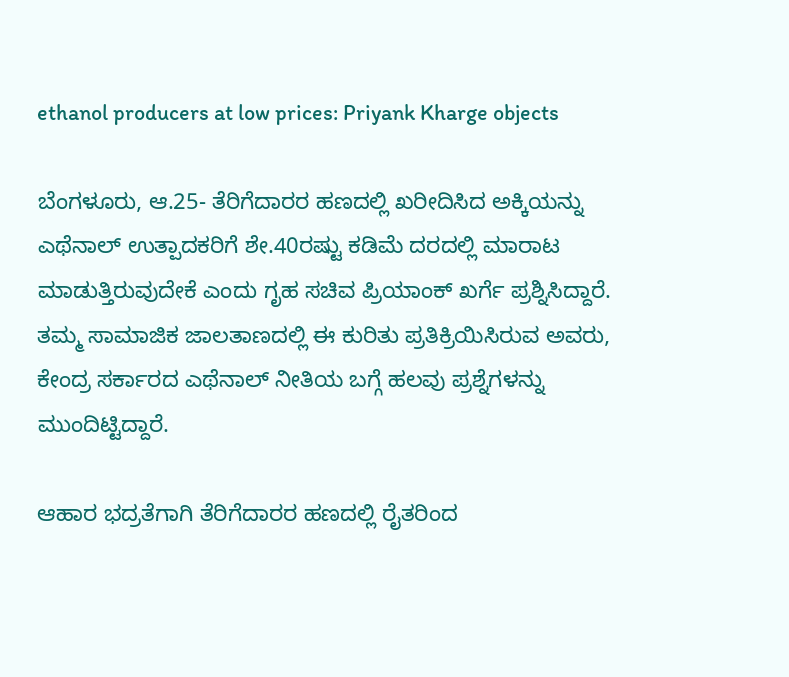ethanol producers at low prices: Priyank Kharge objects

ಬೆಂಗಳೂರು, ಆ.25- ತೆರಿಗೆದಾರರ ಹಣದಲ್ಲಿ ಖರೀದಿಸಿದ ಅಕ್ಕಿಯನ್ನು ಎಥೆನಾಲ್‌ ಉತ್ಪಾದಕರಿಗೆ ಶೇ.40ರಷ್ಟು ಕಡಿಮೆ ದರದಲ್ಲಿ ಮಾರಾಟ ಮಾಡುತ್ತಿರುವುದೇಕೆ ಎಂದು ಗೃಹ ಸಚಿವ ಪ್ರಿಯಾಂಕ್‌ ಖರ್ಗೆ ಪ್ರಶ್ನಿಸಿದ್ದಾರೆ. ತಮ್ಮ ಸಾಮಾಜಿಕ ಜಾಲತಾಣದಲ್ಲಿ ಈ ಕುರಿತು ಪ್ರತಿಕ್ರಿಯಿಸಿರುವ ಅವರು, ಕೇಂದ್ರ ಸರ್ಕಾರದ ಎಥೆನಾಲ್‌ ನೀತಿಯ ಬಗ್ಗೆ ಹಲವು ಪ್ರಶ್ನೆಗಳನ್ನು ಮುಂದಿಟ್ಟಿದ್ದಾರೆ.

ಆಹಾರ ಭದ್ರತೆಗಾಗಿ ತೆರಿಗೆದಾರರ ಹಣದಲ್ಲಿ ರೈತರಿಂದ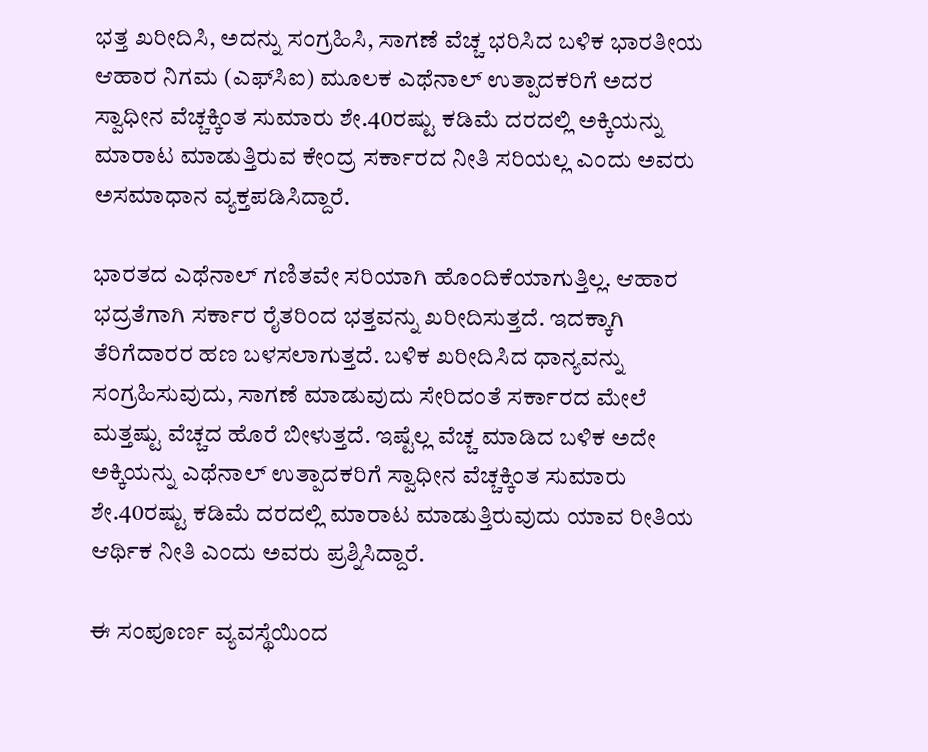ಭತ್ತ ಖರೀದಿಸಿ, ಅದನ್ನು ಸಂಗ್ರಹಿಸಿ, ಸಾಗಣೆ ವೆಚ್ಚ ಭರಿಸಿದ ಬಳಿಕ ಭಾರತೀಯ ಆಹಾರ ನಿಗಮ (ಎಫ್‌ಸಿಐ) ಮೂಲಕ ಎಥೆನಾಲ್‌ ಉತ್ಪಾದಕರಿಗೆ ಅದರ ಸ್ವಾಧೀನ ವೆಚ್ಚಕ್ಕಿಂತ ಸುಮಾರು ಶೇ.40ರಷ್ಟು ಕಡಿಮೆ ದರದಲ್ಲಿ ಅಕ್ಕಿಯನ್ನು ಮಾರಾಟ ಮಾಡುತ್ತಿರುವ ಕೇಂದ್ರ ಸರ್ಕಾರದ ನೀತಿ ಸರಿಯಲ್ಲ ಎಂದು ಅವರು ಅಸಮಾಧಾನ ವ್ಯಕ್ತಪಡಿಸಿದ್ದಾರೆ.

ಭಾರತದ ಎಥೆನಾಲ್‌ ಗಣಿತವೇ ಸರಿಯಾಗಿ ಹೊಂದಿಕೆಯಾಗುತ್ತಿಲ್ಲ. ಆಹಾರ ಭದ್ರತೆಗಾಗಿ ಸರ್ಕಾರ ರೈತರಿಂದ ಭತ್ತವನ್ನು ಖರೀದಿಸುತ್ತದೆ. ಇದಕ್ಕಾಗಿ ತೆರಿಗೆದಾರರ ಹಣ ಬಳಸಲಾಗುತ್ತದೆ. ಬಳಿಕ ಖರೀದಿಸಿದ ಧಾನ್ಯವನ್ನು ಸಂಗ್ರಹಿಸುವುದು, ಸಾಗಣೆ ಮಾಡುವುದು ಸೇರಿದಂತೆ ಸರ್ಕಾರದ ಮೇಲೆ ಮತ್ತಷ್ಟು ವೆಚ್ಚದ ಹೊರೆ ಬೀಳುತ್ತದೆ. ಇಷ್ಟೆಲ್ಲ ವೆಚ್ಚ ಮಾಡಿದ ಬಳಿಕ ಅದೇ ಅಕ್ಕಿಯನ್ನು ಎಥೆನಾಲ್‌ ಉತ್ಪಾದಕರಿಗೆ ಸ್ವಾಧೀನ ವೆಚ್ಚಕ್ಕಿಂತ ಸುಮಾರು ಶೇ.40ರಷ್ಟು ಕಡಿಮೆ ದರದಲ್ಲಿ ಮಾರಾಟ ಮಾಡುತ್ತಿರುವುದು ಯಾವ ರೀತಿಯ ಆರ್ಥಿಕ ನೀತಿ ಎಂದು ಅವರು ಪ್ರಶ್ನಿಸಿದ್ದಾರೆ.

ಈ ಸಂಪೂರ್ಣ ವ್ಯವಸ್ಥೆಯಿಂದ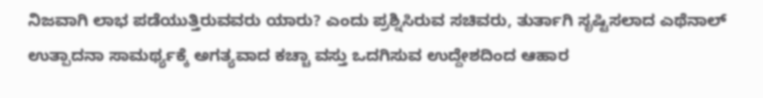ನಿಜವಾಗಿ ಲಾಭ ಪಡೆಯುತ್ತಿರುವವರು ಯಾರು? ಎಂದು ಪ್ರಶ್ನಿಸಿರುವ ಸಚಿವರು, ತುರ್ತಾಗಿ ಸೃಷ್ಟಿಸಲಾದ ಎಥೆನಾಲ್‌ ಉತ್ಪಾದನಾ ಸಾಮರ್ಥ್ಯಕ್ಕೆ ಅಗತ್ಯವಾದ ಕಚ್ಚಾ ವಸ್ತು ಒದಗಿಸುವ ಉದ್ದೇಶದಿಂದ ಆಹಾರ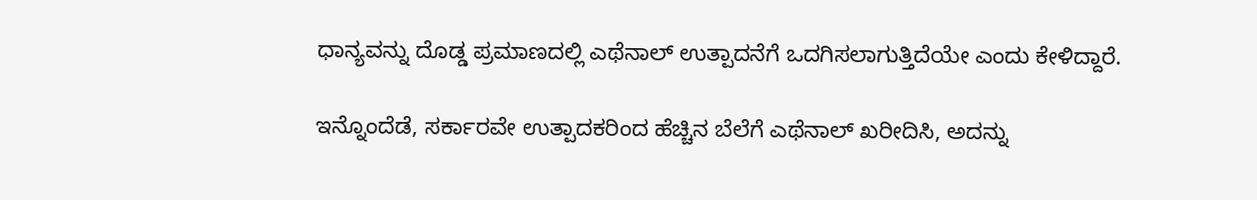ಧಾನ್ಯವನ್ನು ದೊಡ್ಡ ಪ್ರಮಾಣದಲ್ಲಿ ಎಥೆನಾಲ್‌ ಉತ್ಪಾದನೆಗೆ ಒದಗಿಸಲಾಗುತ್ತಿದೆಯೇ ಎಂದು ಕೇಳಿದ್ದಾರೆ.

ಇನ್ನೊಂದೆಡೆ, ಸರ್ಕಾರವೇ ಉತ್ಪಾದಕರಿಂದ ಹೆಚ್ಚಿನ ಬೆಲೆಗೆ ಎಥೆನಾಲ್‌ ಖರೀದಿಸಿ, ಅದನ್ನು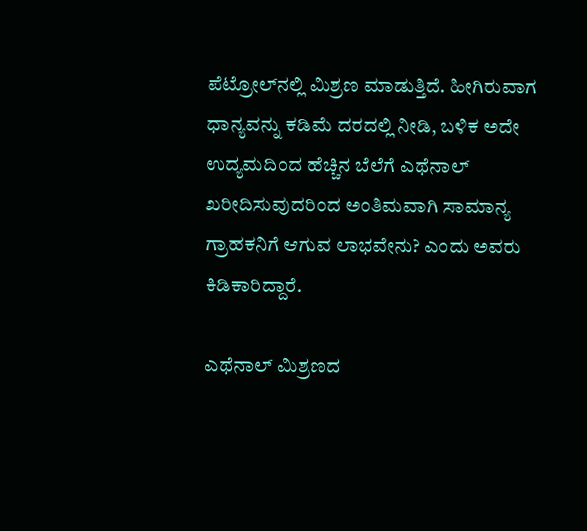ಪೆಟ್ರೋಲ್‌ನಲ್ಲಿ ಮಿಶ್ರಣ ಮಾಡುತ್ತಿದೆ. ಹೀಗಿರುವಾಗ ಧಾನ್ಯವನ್ನು ಕಡಿಮೆ ದರದಲ್ಲಿ ನೀಡಿ, ಬಳಿಕ ಅದೇ ಉದ್ಯಮದಿಂದ ಹೆಚ್ಚಿನ ಬೆಲೆಗೆ ಎಥೆನಾಲ್‌ ಖರೀದಿಸುವುದರಿಂದ ಅಂತಿಮವಾಗಿ ಸಾಮಾನ್ಯ ಗ್ರಾಹಕನಿಗೆ ಆಗುವ ಲಾಭವೇನು? ಎಂದು ಅವರು ಕಿಡಿಕಾರಿದ್ದಾರೆ.

ಎಥೆನಾಲ್‌ ಮಿಶ್ರಣದ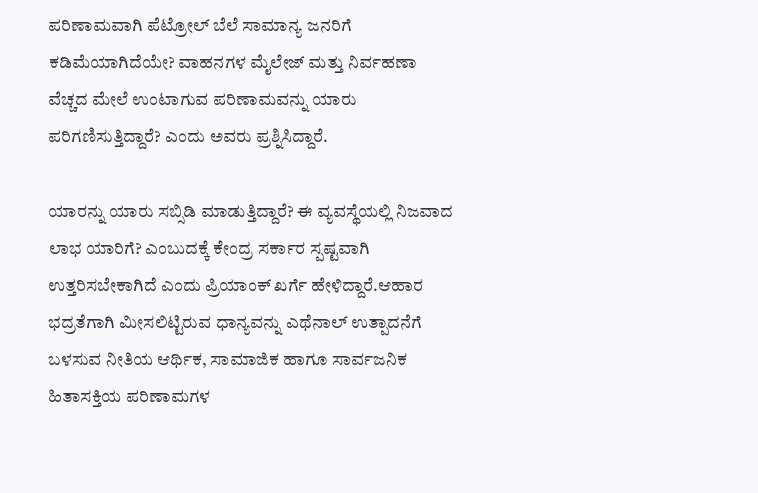ಪರಿಣಾಮವಾಗಿ ಪೆಟ್ರೋಲ್‌ ಬೆಲೆ ಸಾಮಾನ್ಯ ಜನರಿಗೆ ಕಡಿಮೆಯಾಗಿದೆಯೇ? ವಾಹನಗಳ ಮೈಲೇಜ್‌ ಮತ್ತು ನಿರ್ವಹಣಾ ವೆಚ್ಚದ ಮೇಲೆ ಉಂಟಾಗುವ ಪರಿಣಾಮವನ್ನು ಯಾರು ಪರಿಗಣಿಸುತ್ತಿದ್ದಾರೆ? ಎಂದು ಅವರು ಪ್ರಶ್ನಿಸಿದ್ದಾರೆ.

ಯಾರನ್ನು ಯಾರು ಸಬ್ಸಿಡಿ ಮಾಡುತ್ತಿದ್ದಾರೆ? ಈ ವ್ಯವಸ್ಥೆಯಲ್ಲಿ ನಿಜವಾದ ಲಾಭ ಯಾರಿಗೆ? ಎಂಬುದಕ್ಕೆ ಕೇಂದ್ರ ಸರ್ಕಾರ ಸ್ಪಷ್ಟವಾಗಿ ಉತ್ತರಿಸಬೇಕಾಗಿದೆ ಎಂದು ಪ್ರಿಯಾಂಕ್‌ ಖರ್ಗೆ ಹೇಳಿದ್ದಾರೆ.ಆಹಾರ ಭದ್ರತೆಗಾಗಿ ಮೀಸಲಿಟ್ಟಿರುವ ಧಾನ್ಯವನ್ನು ಎಥೆನಾಲ್‌ ಉತ್ಪಾದನೆಗೆ ಬಳಸುವ ನೀತಿಯ ಆರ್ಥಿಕ, ಸಾಮಾಜಿಕ ಹಾಗೂ ಸಾರ್ವಜನಿಕ ಹಿತಾಸಕ್ತಿಯ ಪರಿಣಾಮಗಳ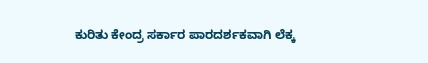ಕುರಿತು ಕೇಂದ್ರ ಸರ್ಕಾರ ಪಾರದರ್ಶಕವಾಗಿ ಲೆಕ್ಕ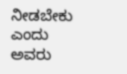ನೀಡಬೇಕು ಎಂದು ಅವರು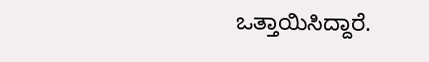ಒತ್ತಾಯಿಸಿದ್ದಾರೆ.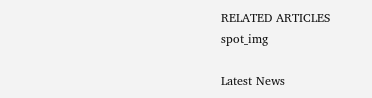RELATED ARTICLES
spot_img

Latest News